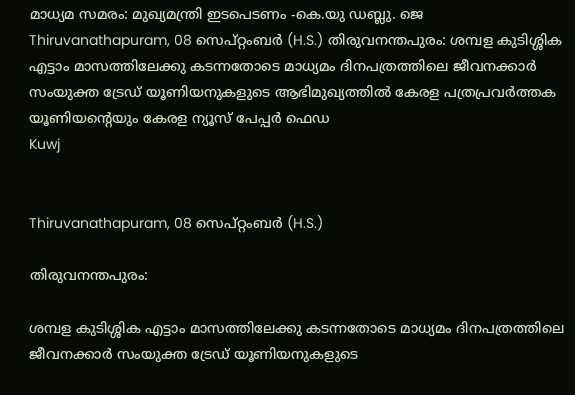മാധ്യമ സമരം: മുഖ്യമന്ത്രി ഇടപെടണം -കെ.യു ഡബ്ലു. ജെ
Thiruvanathapuram, 08 സെപ്റ്റംബര്‍ (H.S.) തിരുവനന്തപുരം: ശമ്പള കുടിശ്ശിക എട്ടാം മാസത്തിലേക്കു കടന്നതോടെ മാധ്യമം ദിനപത്രത്തിലെ ജീവനക്കാർ സംയുക്ത ട്രേഡ് യൂണിയനുകളുടെ ആഭിമുഖ്യത്തിൽ കേരള പത്രപ്രവർത്തക യൂണിയന്‍റെയും കേരള ന്യൂസ് പേപ്പർ ഫെഡ
Kuwj


Thiruvanathapuram, 08 സെപ്റ്റംബര്‍ (H.S.)

തിരുവനന്തപുരം:

ശമ്പള കുടിശ്ശിക എട്ടാം മാസത്തിലേക്കു കടന്നതോടെ മാധ്യമം ദിനപത്രത്തിലെ ജീവനക്കാർ സംയുക്ത ട്രേഡ് യൂണിയനുകളുടെ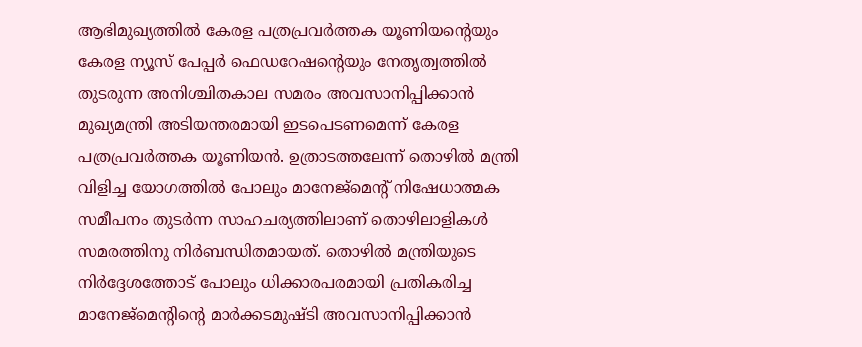ആഭിമുഖ്യത്തിൽ കേരള പത്രപ്രവർത്തക യൂണിയന്‍റെയും കേരള ന്യൂസ് പേപ്പർ ഫെഡറേഷന്‍റെയും നേതൃത്വത്തിൽ തുടരുന്ന അനിശ്ചിതകാല സമരം അവസാനിപ്പിക്കാൻ മുഖ്യമന്ത്രി അടിയന്തരമായി ഇടപെടണമെന്ന് കേരള പത്രപ്രവർത്തക യൂണിയൻ. ഉത്രാടത്തലേന്ന് തൊഴിൽ മന്ത്രി വിളിച്ച യോഗത്തിൽ പോലും മാനേജ്മെന്‍റ് നിഷേധാത്മക സമീപനം തുടർന്ന സാഹചര്യത്തിലാണ് തൊഴിലാളികൾ സമരത്തിനു നിർബന്ധിതമായത്. തൊഴിൽ മന്ത്രിയുടെ നിർദ്ദേശത്തോട് പോലും ധിക്കാരപരമായി പ്രതികരിച്ച മാനേജ്മെൻ്റിൻ്റെ മാർക്കടമുഷ്ടി അവസാനിപ്പിക്കാൻ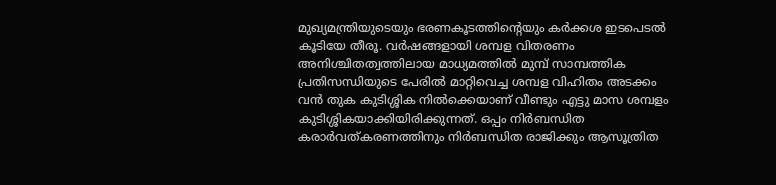മുഖ്യമന്ത്രിയുടെയും ഭരണകൂടത്തിൻ്റെയും കർക്കശ ഇടപെടൽ കൂടിയേ തീരൂ. വർഷങ്ങളായി ശമ്പള വിതരണം അനിശ്ചിതത്വത്തിലായ മാധ്യമത്തിൽ മുമ്പ് സാമ്പത്തിക പ്രതിസന്ധിയുടെ പേരിൽ മാറ്റിവെച്ച ശമ്പള വിഹിതം അടക്കം വൻ തുക കുടിശ്ശിക നിൽക്കെയാണ് വീണ്ടും എട്ടു മാസ ശമ്പളം കുടിശ്ശികയാക്കിയിരിക്കുന്നത്. ഒപ്പം നിർബന്ധിത കരാർവത്കരണത്തിനും നിർബന്ധിത രാജിക്കും ആസൂത്രിത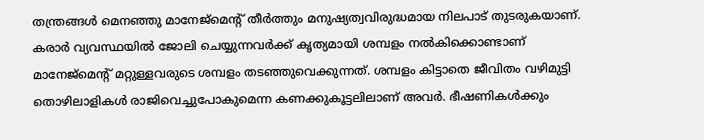തന്ത്രങ്ങൾ മെനഞ്ഞു മാനേജ്മെന്‍റ് തീർത്തും മനുഷ്യത്വവിരുദ്ധമായ നിലപാട് തുടരുകയാണ്. കരാർ വ്യവസ്ഥയിൽ ജോലി ചെയ്യുന്നവർക്ക് കൃത്യമായി ശമ്പളം നൽകിക്കൊണ്ടാണ് മാനേജ്മെന്‍റ് മറ്റുള്ളവരുടെ ശമ്പളം തടഞ്ഞുവെക്കുന്നത്. ശമ്പളം കിട്ടാതെ ജീവിതം വഴിമുട്ടി തൊഴിലാളികൾ രാജിവെച്ചുപോകുമെന്ന കണക്കുകൂട്ടലിലാണ് അവർ. ഭീഷണികൾക്കും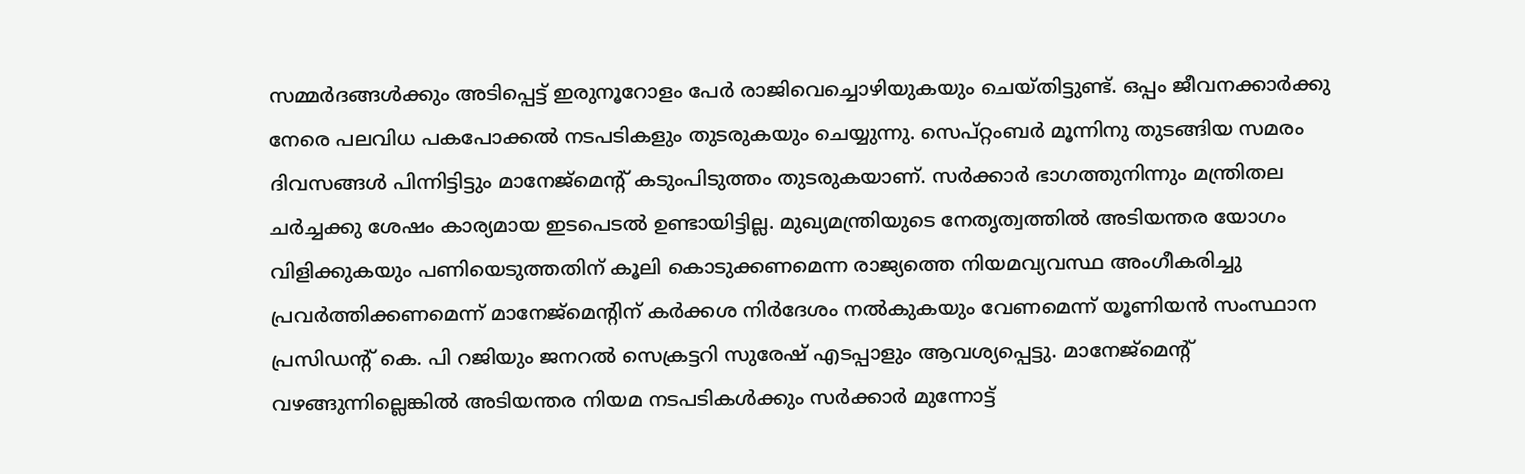സമ്മർദങ്ങൾക്കും അടിപ്പെട്ട് ഇരുനൂറോളം പേർ രാജിവെച്ചൊഴിയുകയും ചെയ്തിട്ടുണ്ട്. ഒപ്പം ജീവനക്കാർക്കു നേരെ പലവിധ പകപോക്കൽ നടപടികളും തുടരുകയും ചെയ്യുന്നു. സെപ്റ്റംബർ മൂന്നിനു തുടങ്ങിയ സമരം ദിവസങ്ങൾ പിന്നിട്ടിട്ടും മാനേജ്മെന്‍റ് കടുംപിടുത്തം തുടരുകയാണ്. സർക്കാർ ഭാഗത്തുനിന്നും മന്ത്രിതല ചർച്ചക്കു ശേഷം കാര്യമായ ഇടപെടൽ ഉണ്ടായിട്ടില്ല. മുഖ്യമന്ത്രിയുടെ നേതൃത്വത്തിൽ അടിയന്തര യോഗം വിളിക്കുകയും പണിയെടുത്തതിന് കൂലി കൊടുക്കണമെന്ന രാജ്യത്തെ നിയമവ്യവസ്ഥ അംഗീകരിച്ചു പ്രവർത്തിക്കണമെന്ന് മാനേജ്മെൻ്റിന് കർക്കശ നിർദേശം നൽകുകയും വേണമെന്ന് യൂണിയൻ സംസ്ഥാന പ്രസിഡൻ്റ് കെ. പി റജിയും ജനറൽ സെക്രട്ടറി സുരേഷ് എടപ്പാളും ആവശ്യപ്പെട്ടു. മാനേജ്മെൻ്റ് വഴങ്ങുന്നില്ലെങ്കിൽ അടിയന്തര നിയമ നടപടികൾക്കും സർക്കാർ മുന്നോട്ട്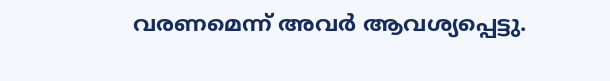വരണമെന്ന് അവർ ആവശ്യപ്പെട്ടു.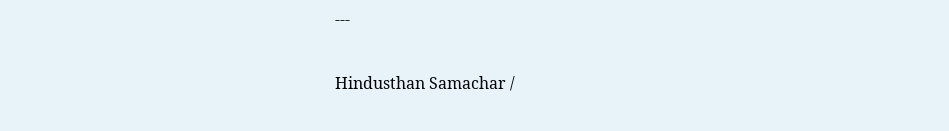---

Hindusthan Samachar /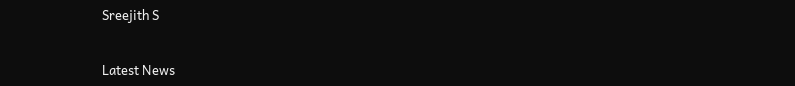Sreejith S


Latest News